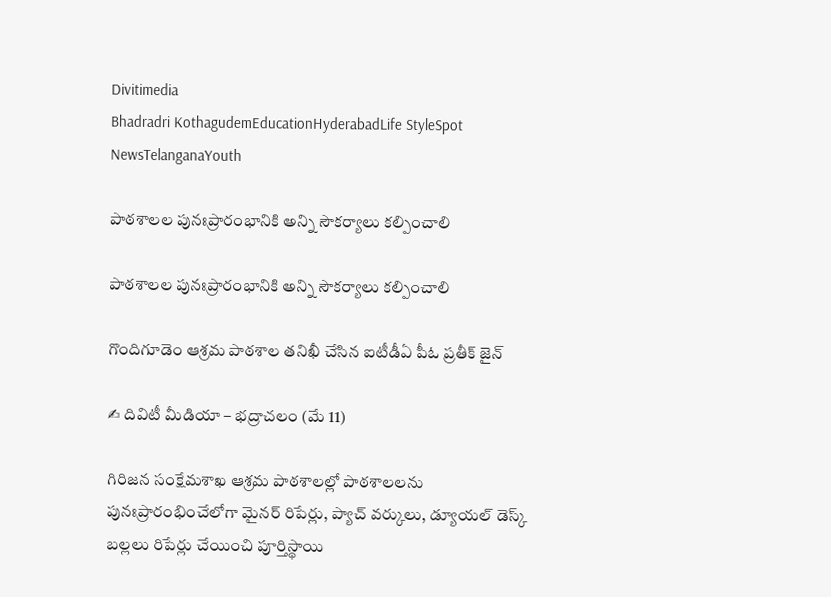Divitimedia
Bhadradri KothagudemEducationHyderabadLife StyleSpot NewsTelanganaYouth

పాఠశాలల పునఃప్రారంభానికి అన్ని సౌకర్యాలు కల్పించాలి

పాఠశాలల పునఃప్రారంభానికి అన్ని సౌకర్యాలు కల్పించాలి

గొందిగూడెం ఆశ్రమ పాఠశాల తనిఖీ చేసిన ఐటీడీఏ పీఓ ప్రతీక్ జైన్

✍ దివిటీ మీడియా – భద్రాచలం (మే 11)

గిరిజన సంక్షేమశాఖ ఆశ్రమ పాఠశాలల్లో పాఠశాలలను పునఃప్రారంభించేలోగా మైనర్ రిపేర్లు, ప్యాచ్ వర్కులు, డ్యూయల్ డెస్క్ బల్లలు రిపేర్లు చేయించి పూర్తిస్థాయి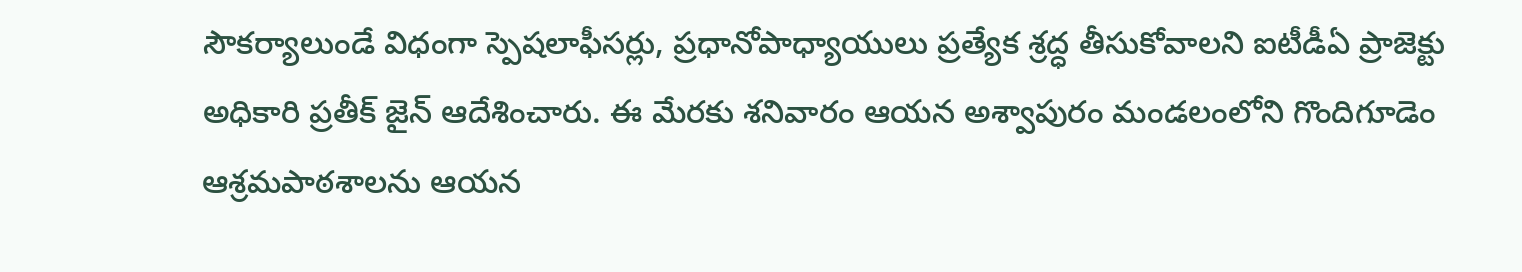సౌకర్యాలుండే విధంగా స్పెషలాఫీసర్లు, ప్రధానోపాధ్యాయులు ప్రత్యేక శ్రద్ధ తీసుకోవాలని ఐటీడీఏ ప్రాజెక్టు అధికారి ప్రతీక్ జైన్ ఆదేశించారు. ఈ మేరకు శనివారం ఆయన అశ్వాపురం మండలంలోని గొందిగూడెం ఆశ్రమపాఠశాలను ఆయన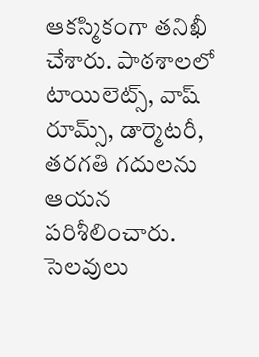ఆకస్మికంగా తనిఖీ చేశారు. పాఠశాలలో టాయిలెట్స్, వాష్ రూమ్స్, డార్మెటరీ, తరగతి గదులను ఆయన పరిశీలించారు. సెలవులు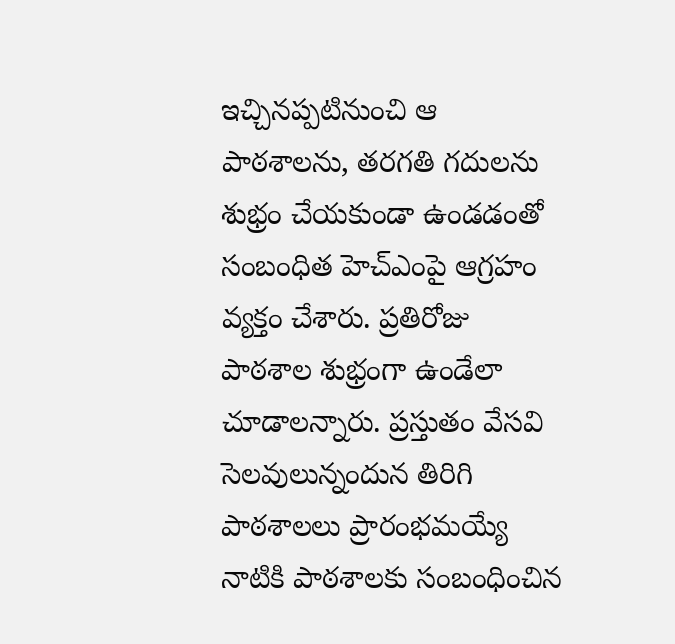ఇచ్చినప్పటినుంచి ఆ పాఠశాలను, తరగతి గదులను శుభ్రం చేయకుండా ఉండడంతో సంబంధిత హెచ్ఎంపై ఆగ్రహం వ్యక్తం చేశారు. ప్రతిరోజు పాఠశాల శుభ్రంగా ఉండేలా చూడాలన్నారు. ప్రస్తుతం వేసవి సెలవులున్నందున తిరిగి పాఠశాలలు ప్రారంభమయ్యే నాటికి పాఠశాలకు సంబంధించిన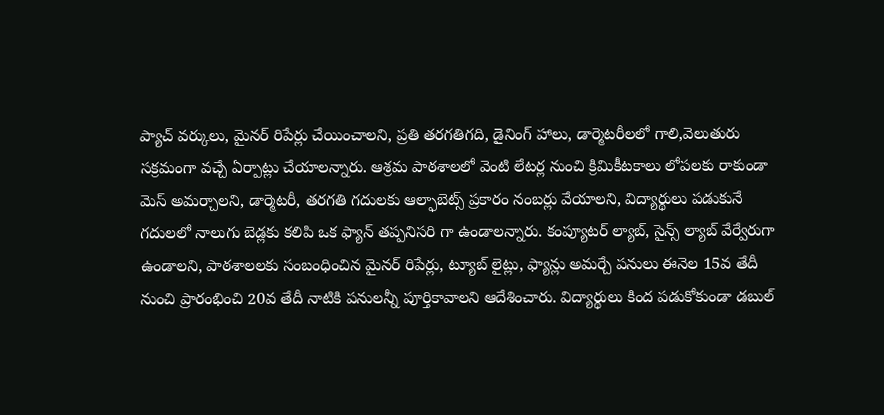ప్యాచ్ వర్కులు, మైనర్ రిపేర్లు చేయించాలని, ప్రతి తరగతిగది, డైనింగ్ హాలు, డార్మెటరీలలో గాలి,వెలుతురు సక్రమంగా వచ్చే ఏర్పాట్లు చేయాలన్నారు. ఆశ్రమ పాఠశాలలో వెంటి లేటర్ల నుంచి క్రిమికీటకాలు లోపలకు రాకుండా మెస్ అమర్చాలని, డార్మెటరీ, తరగతి గదులకు ఆల్ఫాబెట్స్ ప్రకారం నంబర్లు వేయాలని, విద్యార్థులు పడుకునే గదులలో నాలుగు బెడ్లకు కలిపి ఒక ఫ్యాన్ తప్పనిసరి గా ఉండాలన్నారు. కంప్యూటర్ ల్యాబ్, సైన్స్ ల్యాబ్ వేర్వేరుగా ఉండాలని, పాఠశాలలకు సంబంధించిన మైనర్ రిపేర్లు, ట్యూబ్ లైట్లు, ఫ్యాన్లు అమర్చే పనులు ఈనెల 15వ తేదీ నుంచి ప్రారంభించి 20వ తేదీ నాటికి పనులన్నీ పూర్తికావాలని ఆదేశించారు. విద్యార్థులు కింద పడుకోకుండా డబుల్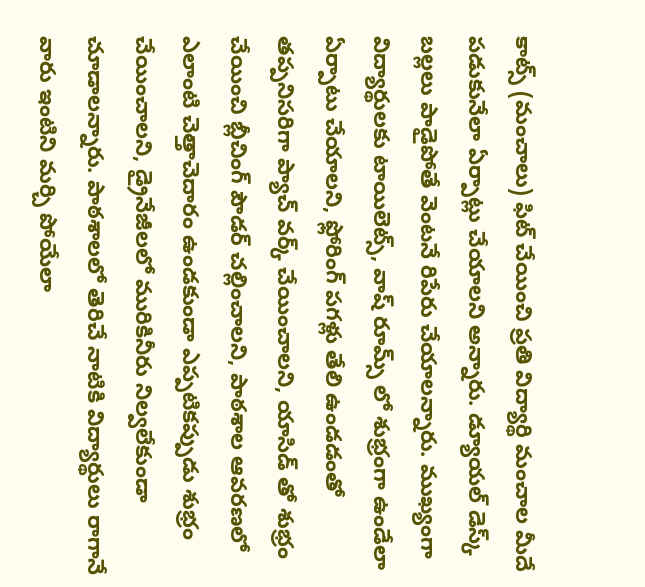కాట్స్ (మంచాలు) ఫిట్ చేయించి ప్రతి విద్యార్థి మంచాల మీదే పడుకునేలా ఏర్పాట్లు చేయాలని అన్నారు. డ్యూయల్ డెస్క్ బల్లలు పాడైపోతే వెంటనే రిపేరు చేయాలన్నారు. ముఖ్యంగా విద్యార్థులకు టాయిలెట్స్, వాష్ రూమ్స్ లో శుభ్రంగా ఉండేలా ఏర్పాటు చేయాలని, ఫ్లోరింగ్ పగళ్లు తేలి ఉండడంతో తప్పనిసరిగా ప్యాచ్ వర్క్ చేయించాలని, యాసిడ్ తో శుభ్రం చేయించి బ్లీచింగ్ పౌడర్ చల్లించాలని, పాఠశాల ఆవరణలో ఎలాంటి చెత్తాచెదారం ఉండకుండా ఎప్పటికప్పుడు శుభ్రం చేయించాలని, డ్రైనేజీలలో మురికినీరు నిల్వలేకుండా చూడాలన్నారు. పాఠశాలలో తెరిచే నాటికి విద్యార్థులు రాగానే వారు ఇంటిని మర్చి పోయేలా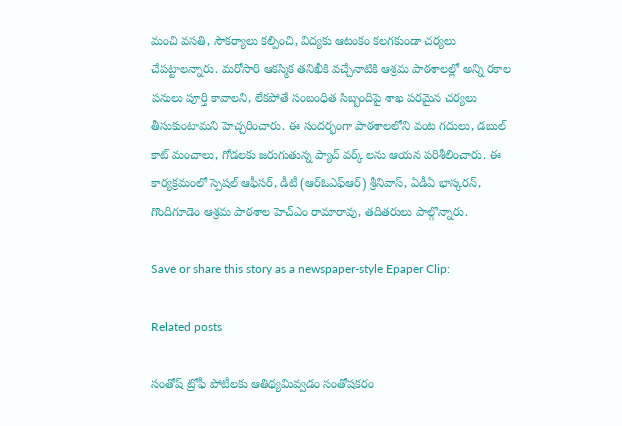మంచి వసతి, సౌకర్యాలు కల్పించి, విద్యకు ఆటంకం కలగకుండా చర్యలు చేపట్టాలన్నారు. మరోసారి ఆకస్మిక తనిఖీకి వచ్చేనాటికి ఆశ్రమ పాఠశాలల్లో అన్ని రకాల పనులు పూర్తి కావాలని, లేకపోతే సంబంధిత సిబ్బందిపై శాఖ పరమైన చర్యలు తీసుకుంటామని హెచ్చరించారు. ఈ సందర్భంగా పాఠశాలలోని వంట గదులు, డబుల్ కాట్ మంచాలు, గోడలకు జరుగుతున్న ప్యాచ్ వర్క్ లను ఆయన పరిశీలించారు. ఈ కార్యక్రమంలో స్పెషల్ ఆఫీసర్, డీటీ (ఆర్ఓఎఫ్ఆర్) శ్రీనివాస్, ఏడీఏ భాస్కరన్, గొందిగూడెం ఆశ్రమ పాఠశాల హెచ్ఎం రామారావు, తదితరులు పాల్గొన్నారు.

Save or share this story as a newspaper-style Epaper Clip:

Related posts

సంతోష్ ట్రోఫీ పోటీలకు ఆతిథ్యమివ్వడం సంతోషకరం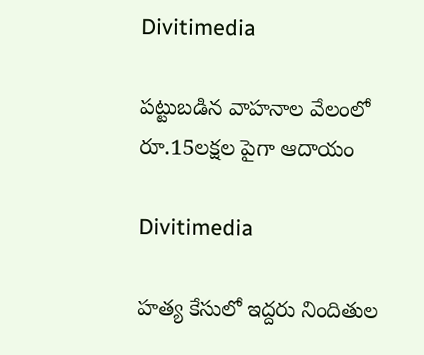Divitimedia

పట్టుబడిన వాహనాల వేలంలో రూ.15లక్షల పైగా ఆదాయం

Divitimedia

హత్య కేసులో ఇద్దరు నిందితుల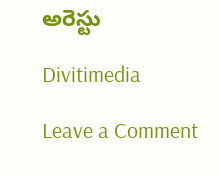అరెస్టు

Divitimedia

Leave a Comment